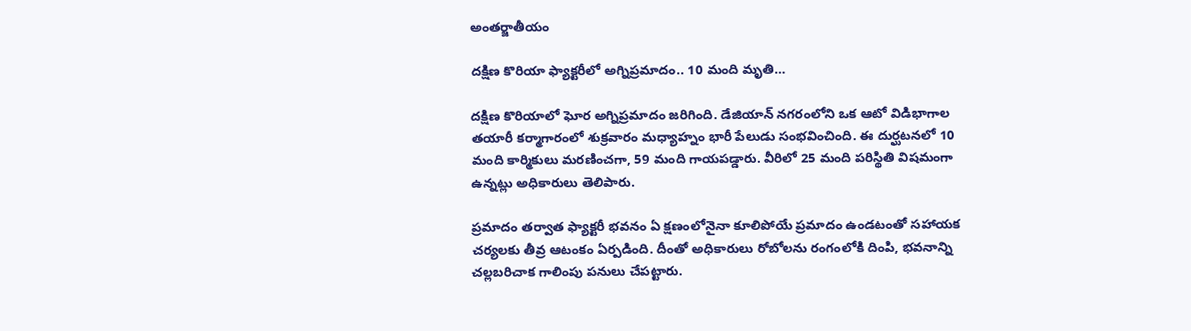అంతర్జాతీయం

దక్షిణ కొరియా ఫ్యాక్టరీలో అగ్నిప్రమాదం.. 10 మంది మృతి…

దక్షిణ కొరియాలో ఘోర అగ్నిప్రమాదం జరిగింది. డేజియాన్ నగరంలోని ఒక ఆటో విడిభాగాల తయారీ కర్మాగారంలో శుక్రవారం మధ్యాహ్నం భారీ పేలుడు సంభవించింది. ఈ దుర్ఘటనలో 10 మంది కార్మికులు మరణించగా, 59 మంది గాయపడ్డారు. వీరిలో 25 మంది పరిస్థితి విషమంగా ఉన్నట్లు అధికారులు తెలిపారు.

ప్రమాదం తర్వాత ఫ్యాక్టరీ భవనం ఏ క్షణంలోనైనా కూలిపోయే ప్రమాదం ఉండటంతో సహాయక చర్యలకు తీవ్ర ఆటంకం ఏర్పడింది. దీంతో అధికారులు రోబోలను రంగంలోకి దింపి, భవనాన్ని చల్లబరిచాక గాలింపు పనులు చేపట్టారు.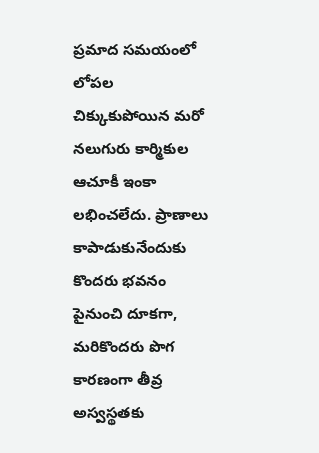ప్రమాద సమయంలో లోపల చిక్కుకుపోయిన మరో నలుగురు కార్మికుల ఆచూకీ ఇంకా లభించలేదు. ప్రాణాలు కాపాడుకునేందుకు కొందరు భవనం పైనుంచి దూకగా, మరికొందరు పొగ కారణంగా తీవ్ర అస్వస్థతకు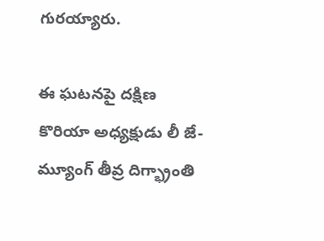గురయ్యారు.

ఈ ఘటనపై దక్షిణ కొరియా అధ్యక్షుడు లీ జే-మ్యూంగ్ తీవ్ర దిగ్భ్రాంతి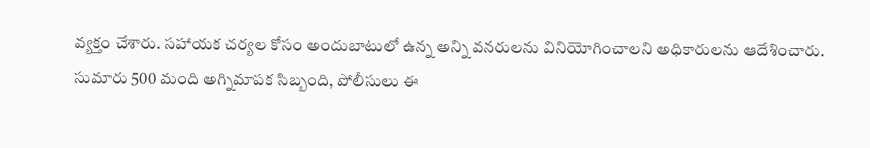వ్యక్తం చేశారు. సహాయక చర్యల కోసం అందుబాటులో ఉన్న అన్ని వనరులను వినియోగించాలని అధికారులను ఆదేశించారు. సుమారు 500 మంది అగ్నిమాపక సిబ్బంది, పోలీసులు ఈ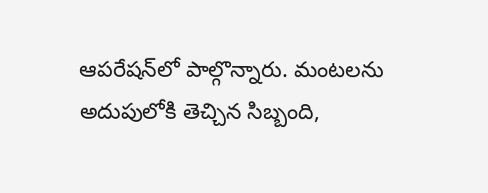ఆపరేషన్‌లో పాల్గొన్నారు. మంటలను అదుపులోకి తెచ్చిన సిబ్బంది,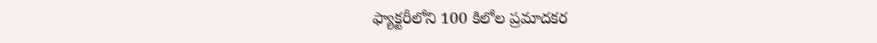ఫ్యాక్టరీలోని 100 కిలోల ప్రమాదకర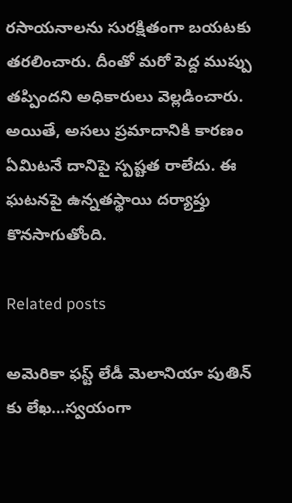రసాయనాలను సురక్షితంగా బయటకు తరలించారు. దీంతో మరో పెద్ద ముప్పు తప్పిందని అధికారులు వెల్లడించారు. అయితే, అసలు ప్రమాదానికి కారణం ఏమిటనే దానిపై స్పష్టత రాలేదు. ఈ ఘటనపై ఉన్నతస్థాయి దర్యాప్తు కొనసాగుతోంది.

Related posts

అమెరికా ఫస్ట్ లేడీ మెలానియా పుతిన్ కు లేఖ…స్వయంగా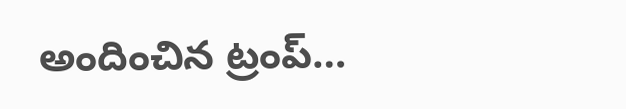అందించిన ట్రంప్…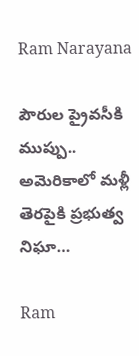Ram Narayana

పౌరుల ప్రైవసీకి ముప్పు.. అమెరికాలో మళ్లీ తెరపైకి ప్రభుత్వ నిఘా…

Ram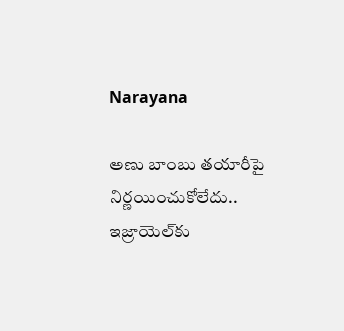Narayana

అణు బాంబు తయారీపై నిర్ణయించుకోలేదు.. ఇజ్రాయెల్‌కు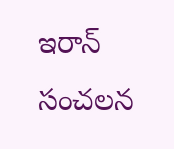ఇరాన్ సంచలన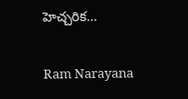హెచ్చరిక…

Ram Narayana